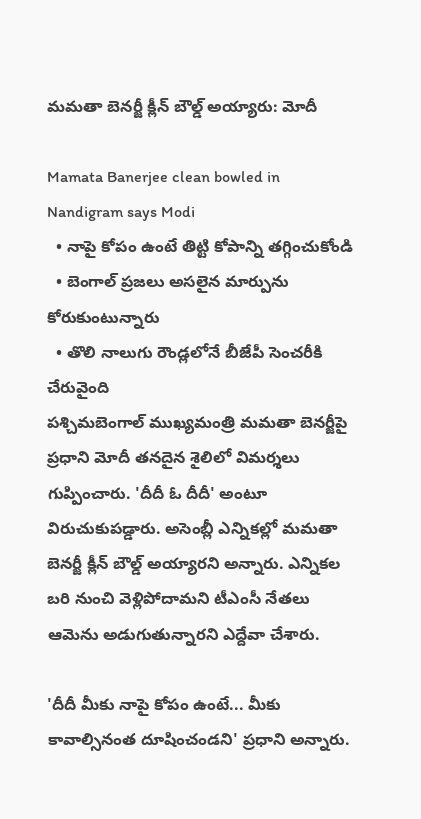మమతా బెనర్జీ క్లీన్ బౌల్డ్ అయ్యారు: మోదీ

Mamata Banerjee clean bowled in Nandigram says Modi
  • నాపై కోపం ఉంటే తిట్టి కోపాన్ని తగ్గించుకోండి
  • బెంగాల్ ప్రజలు అసలైన మార్పును కోరుకుంటున్నారు
  • తొలి నాలుగు రౌండ్లలోనే బీజేపీ సెంచరీకి చేరువైంది
పశ్చిమబెంగాల్ ముఖ్యమంత్రి మమతా బెనర్జీపై ప్రధాని మోదీ తనదైన శైలిలో విమర్శలు గుప్పించారు. 'దీదీ ఓ దీదీ' అంటూ విరుచుకుపడ్డారు. అసెంబ్లీ ఎన్నికల్లో మమతా బెనర్జీ క్లీన్ బౌల్డ్ అయ్యారని అన్నారు. ఎన్నికల బరి నుంచి వెళ్లిపోదామని టీఎంసీ నేతలు ఆమెను అడుగుతున్నారని ఎద్దేవా చేశారు.

'దీదీ మీకు నాపై కోపం ఉంటే... మీకు కావాల్సినంత దూషించండని' ప్రధాని అన్నారు.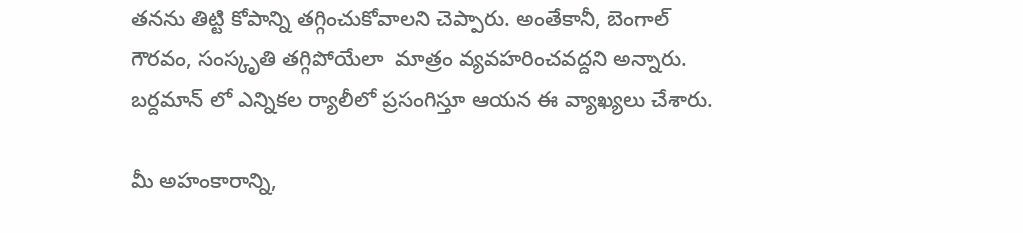తనను తిట్టి కోపాన్ని తగ్గించుకోవాలని చెప్పారు. అంతేకానీ, బెంగాల్ గౌరవం, సంస్కృతి తగ్గిపోయేలా  మాత్రం వ్యవహరించవద్దని అన్నారు. బర్దమాన్ లో ఎన్నికల ర్యాలీలో ప్రసంగిస్తూ ఆయన ఈ వ్యాఖ్యలు చేశారు.

మీ అహంకారాన్ని,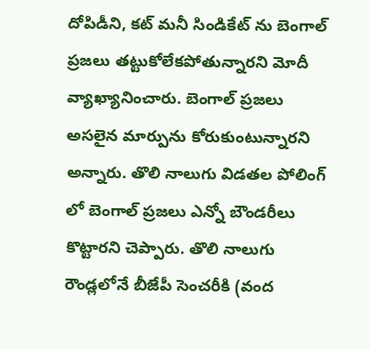దోపిడీని, కట్ మనీ సిండికేట్ ను బెంగాల్ ప్రజలు తట్టుకోలేకపోతున్నారని మోదీ వ్యాఖ్యానించారు. బెంగాల్ ప్రజలు అసలైన మార్పును కోరుకుంటున్నారని అన్నారు. తొలి నాలుగు విడతల పోలింగ్ లో బెంగాల్ ప్రజలు ఎన్నో బౌండరీలు కొట్టారని చెప్పారు. తొలి నాలుగు రౌండ్లలోనే బీజేపీ సెంచరీకి (వంద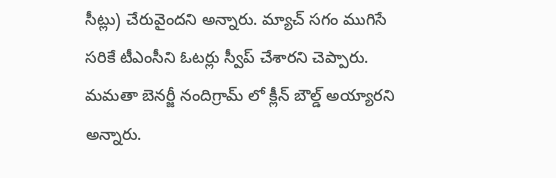సీట్లు) చేరువైందని అన్నారు. మ్యాచ్ సగం ముగిసే సరికే టీఎంసీని ఓటర్లు స్వీప్ చేశారని చెప్పారు. మమతా బెనర్జీ నందిగ్రామ్ లో క్లీన్ బౌల్డ్ అయ్యారని అన్నారు.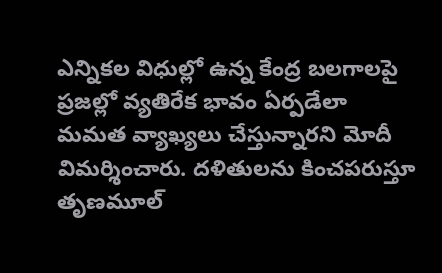ఎన్నికల విధుల్లో ఉన్న కేంద్ర బలగాలపై ప్రజల్లో వ్యతిరేక భావం ఏర్పడేలా మమత వ్యాఖ్యలు చేస్తున్నారని మోదీ విమర్శించారు. దళితులను కించపరుస్తూ తృణమూల్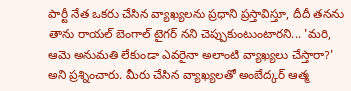పార్టీ నేత ఒకరు చేసిన వ్యాఖ్యలను ప్రధాని ప్రస్తావిస్తూ, దీదీ తనను తాను రాయల్ బెంగాల్ టైగర్ నని చెప్పుకుంటుంటారని... 'మరి, ఆమె అనుమతి లేకుండా ఎవరైనా అలాంటి వ్యాఖ్యలు చేస్తారా?' అని ప్రశ్నించారు. మీరు చేసిన వ్యాఖ్యలతో అంబేద్కర్ ఆత్మ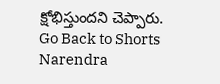క్షోభిస్తుందని చెప్పారు.
Go Back to Shorts
Narendra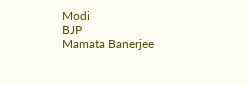Modi
BJP
Mamata Banerjee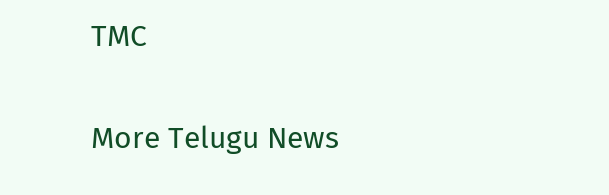TMC

More Telugu News